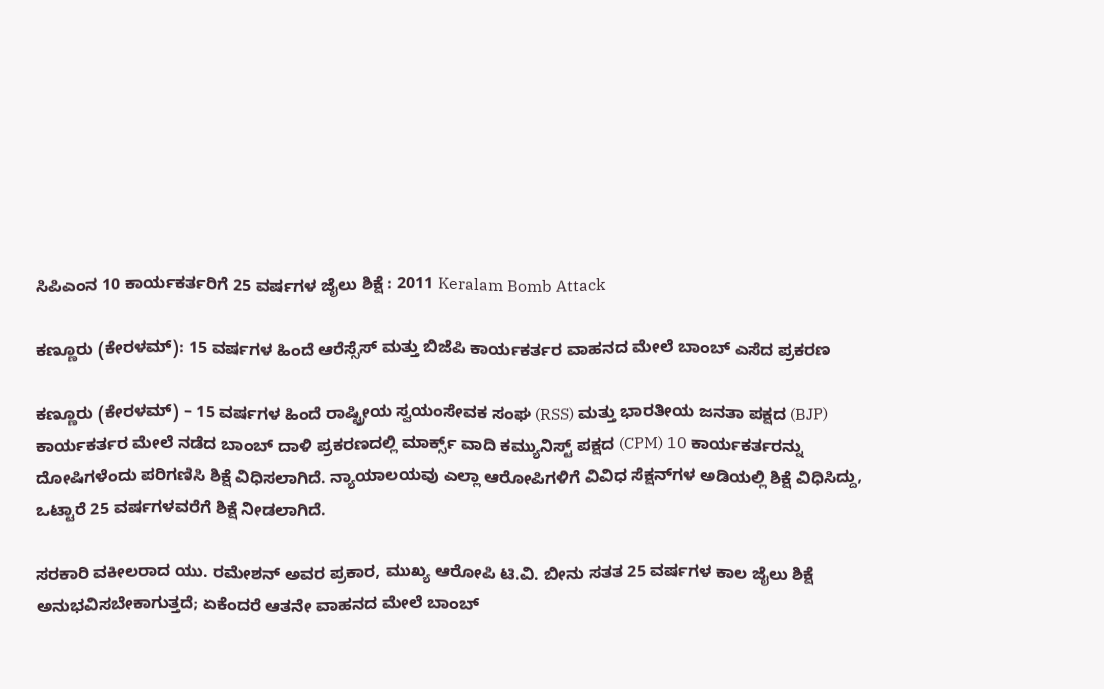ಸಿಪಿಎಂನ 10 ಕಾರ್ಯಕರ್ತರಿಗೆ 25 ವರ್ಷಗಳ ಜೈಲು ಶಿಕ್ಷೆ : 2011 Keralam Bomb Attack

ಕಣ್ಣೂರು (ಕೇರಳಮ್): 15 ವರ್ಷಗಳ ಹಿಂದೆ ಆರೆಸ್ಸೆಸ್ ಮತ್ತು ಬಿಜೆಪಿ ಕಾರ್ಯಕರ್ತರ ವಾಹನದ ಮೇಲೆ ಬಾಂಬ್ ಎಸೆದ ಪ್ರಕರಣ

ಕಣ್ಣೂರು (ಕೇರಳಮ್) – 15 ವರ್ಷಗಳ ಹಿಂದೆ ರಾಷ್ಟ್ರೀಯ ಸ್ವಯಂಸೇವಕ ಸಂಘ (RSS) ಮತ್ತು ಭಾರತೀಯ ಜನತಾ ಪಕ್ಷದ (BJP) ಕಾರ್ಯಕರ್ತರ ಮೇಲೆ ನಡೆದ ಬಾಂಬ್ ದಾಳಿ ಪ್ರಕರಣದಲ್ಲಿ ಮಾರ್ಕ್ಸ್ ವಾದಿ ಕಮ್ಯುನಿಸ್ಟ್ ಪಕ್ಷದ (CPM) 10 ಕಾರ್ಯಕರ್ತರನ್ನು ದೋಷಿಗಳೆಂದು ಪರಿಗಣಿಸಿ ಶಿಕ್ಷೆ ವಿಧಿಸಲಾಗಿದೆ. ನ್ಯಾಯಾಲಯವು ಎಲ್ಲಾ ಆರೋಪಿಗಳಿಗೆ ವಿವಿಧ ಸೆಕ್ಷನ್‌ಗಳ ಅಡಿಯಲ್ಲಿ ಶಿಕ್ಷೆ ವಿಧಿಸಿದ್ದು, ಒಟ್ಟಾರೆ 25 ವರ್ಷಗಳವರೆಗೆ ಶಿಕ್ಷೆ ನೀಡಲಾಗಿದೆ.

ಸರಕಾರಿ ವಕೀಲರಾದ ಯು. ರಮೇಶನ್ ಅವರ ಪ್ರಕಾರ, ಮುಖ್ಯ ಆರೋಪಿ ಟಿ.ವಿ. ಬೀನು ಸತತ 25 ವರ್ಷಗಳ ಕಾಲ ಜೈಲು ಶಿಕ್ಷೆ ಅನುಭವಿಸಬೇಕಾಗುತ್ತದೆ; ಏಕೆಂದರೆ ಆತನೇ ವಾಹನದ ಮೇಲೆ ಬಾಂಬ್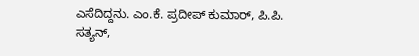ಎಸೆದಿದ್ದನು. ಎಂ.ಕೆ. ಪ್ರದೀಪ್ ಕುಮಾರ್, ಪಿ.ಪಿ. ಸತ್ಯನ್,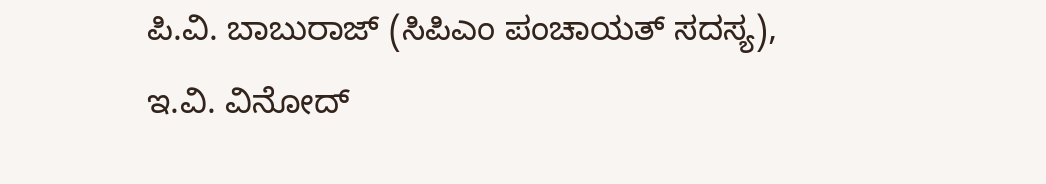ಪಿ.ವಿ. ಬಾಬುರಾಜ್ (ಸಿಪಿಎಂ ಪಂಚಾಯತ್ ಸದಸ್ಯ), ಇ.ವಿ. ವಿನೋದ್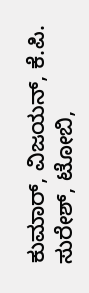ಕುಮಾರ್, ವಿಜಯನ್, ಕೆ.ಪಿ. ಸುರೇಶ್, ಟೋಬಿ,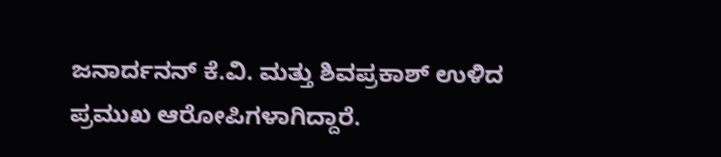ಜನಾರ್ದನನ್ ಕೆ.ವಿ. ಮತ್ತು ಶಿವಪ್ರಕಾಶ್ ಉಳಿದ ಪ್ರಮುಖ ಆರೋಪಿಗಳಾಗಿದ್ದಾರೆ.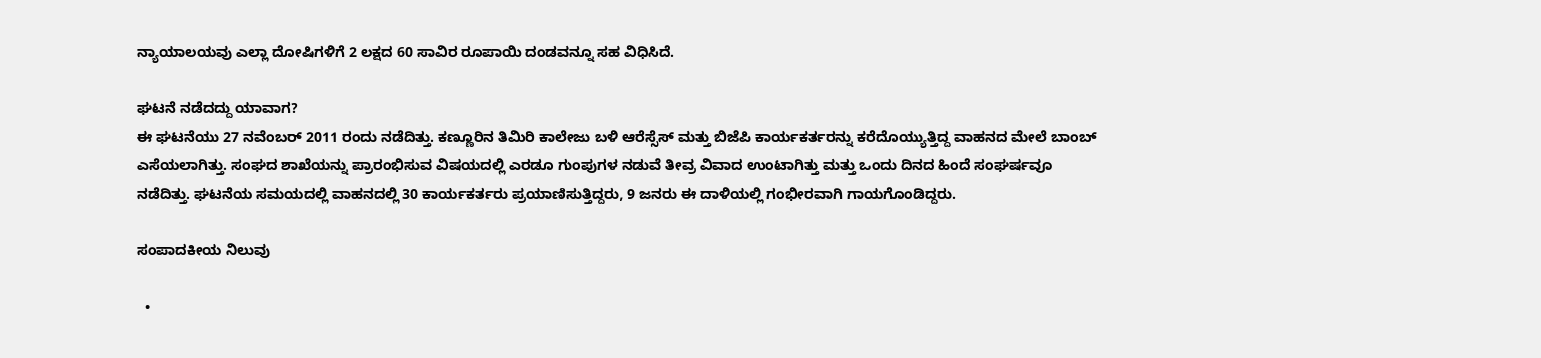ನ್ಯಾಯಾಲಯವು ಎಲ್ಲಾ ದೋಷಿಗಳಿಗೆ 2 ಲಕ್ಷದ 60 ಸಾವಿರ ರೂಪಾಯಿ ದಂಡವನ್ನೂ ಸಹ ವಿಧಿಸಿದೆ.

ಘಟನೆ ನಡೆದದ್ದು ಯಾವಾಗ?
ಈ ಘಟನೆಯು 27 ನವೆಂಬರ್ 2011 ರಂದು ನಡೆದಿತ್ತು. ಕಣ್ಣೂರಿನ ತಿಮಿರಿ ಕಾಲೇಜು ಬಳಿ ಆರೆಸ್ಸೆಸ್ ಮತ್ತು ಬಿಜೆಪಿ ಕಾರ್ಯಕರ್ತರನ್ನು ಕರೆದೊಯ್ಯುತ್ತಿದ್ದ ವಾಹನದ ಮೇಲೆ ಬಾಂಬ್ ಎಸೆಯಲಾಗಿತ್ತು. ಸಂಘದ ಶಾಖೆಯನ್ನು ಪ್ರಾರಂಭಿಸುವ ವಿಷಯದಲ್ಲಿ ಎರಡೂ ಗುಂಪುಗಳ ನಡುವೆ ತೀವ್ರ ವಿವಾದ ಉಂಟಾಗಿತ್ತು ಮತ್ತು ಒಂದು ದಿನದ ಹಿಂದೆ ಸಂಘರ್ಷವೂ ನಡೆದಿತ್ತು. ಘಟನೆಯ ಸಮಯದಲ್ಲಿ ವಾಹನದಲ್ಲಿ 30 ಕಾರ್ಯಕರ್ತರು ಪ್ರಯಾಣಿಸುತ್ತಿದ್ದರು, 9 ಜನರು ಈ ದಾಳಿಯಲ್ಲಿ ಗಂಭೀರವಾಗಿ ಗಾಯಗೊಂಡಿದ್ದರು.

ಸಂಪಾದಕೀಯ ನಿಲುವು

  •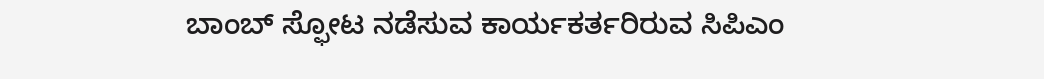ಬಾಂಬ್ ಸ್ಫೋಟ ನಡೆಸುವ ಕಾರ್ಯಕರ್ತರಿರುವ ಸಿಪಿಎಂ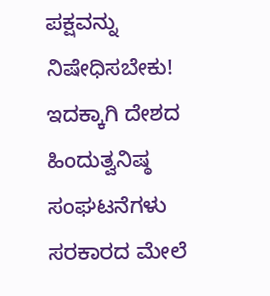ಪಕ್ಷವನ್ನು ನಿಷೇಧಿಸಬೇಕು! ಇದಕ್ಕಾಗಿ ದೇಶದ ಹಿಂದುತ್ವನಿಷ್ಠ ಸಂಘಟನೆಗಳು ಸರಕಾರದ ಮೇಲೆ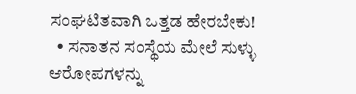ಸಂಘಟಿತವಾಗಿ ಒತ್ತಡ ಹೇರಬೇಕು!
  • ಸನಾತನ ಸಂಸ್ಥೆಯ ಮೇಲೆ ಸುಳ್ಳು ಆರೋಪಗಳನ್ನು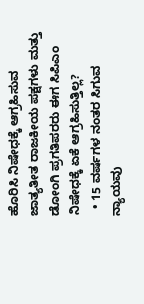ಹೊರಿಸಿ ನಿಷೇಧಕ್ಕೆ ಆಗ್ರಹಿಸುವ ಜಾತ್ಯತೀತ ರಾಜಕೀಯ ಪಕ್ಷಗಳು ಮತ್ತು ಡೋಂಗಿ ಪ್ರಗತಿಪರರು ಈಗ ಸಿಪಿಎಂ ನಿಷೇಧಕ್ಕೆ ಏಕೆ ಆಗ್ರಹಿಸುತ್ತಿಲ್ಲ?
  • 15 ವರ್ಷಗಳ ನಂತರ ಸಿಗುವ ನ್ಯಾಯವು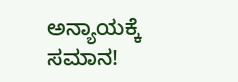ಅನ್ಯಾಯಕ್ಕೆ ಸಮಾನ!